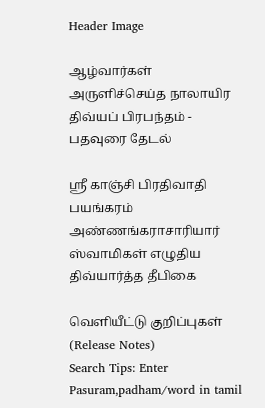Header Image

ஆழ்வார்கள் அருளிச்செய்த நாலாயிர திவ்யப் பிரபந்தம் - பதவுரை தேடல்

ஸ்ரீ காஞ்சி பிரதிவாதி பயங்கரம் அண்ணங்கராசாரியார் ஸ்வாமிகள் எழுதிய திவ்யார்த்த தீபிகை

வெளியீட்டு குறிப்புகள் (Release Notes)
Search Tips: Enter Pasuram,padham/word in tamil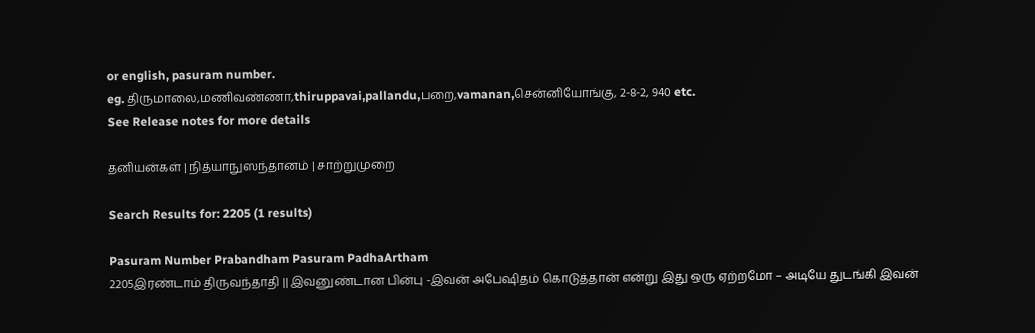or english, pasuram number.
eg. திருமாலை,மணிவண்ணா,thiruppavai,pallandu,பறை,vamanan,சென்னியோங்கு, 2-8-2, 940 etc.
See Release notes for more details

தனியன்கள் | நித்யாநுஸந்தானம் | சாற்றுமுறை

Search Results for: 2205 (1 results)

Pasuram Number Prabandham Pasuram PadhaArtham
2205இரண்டாம் திருவந்தாதி || இவனுண்டான பின்பு -இவன் அபேஷிதம் கொடுத்தான் என்று இது ஒரு ஏற்றமோ – அடியே துடங்கி இவன்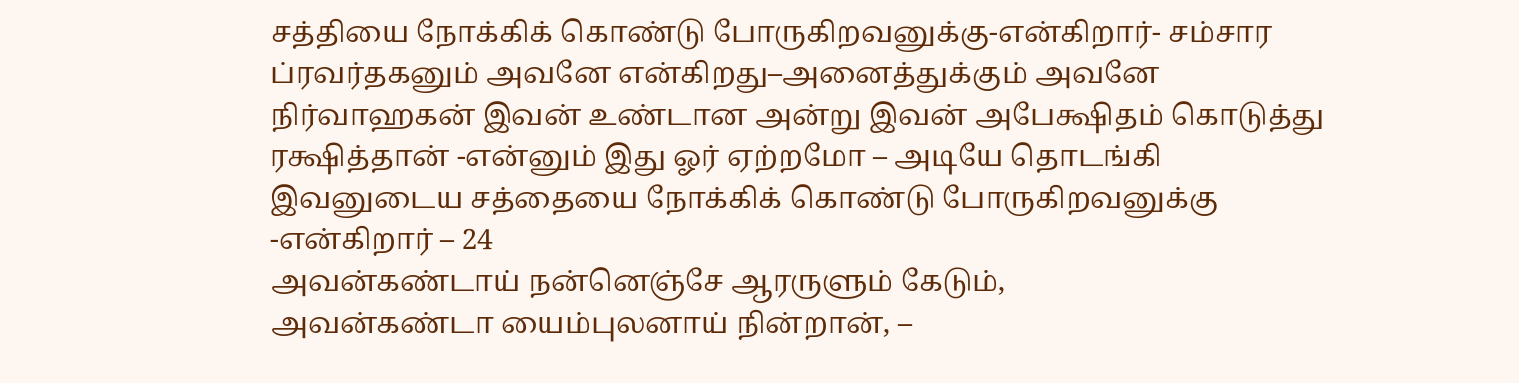சத்தியை நோக்கிக் கொண்டு போருகிறவனுக்கு-என்கிறார்- சம்சார ப்ரவர்தகனும் அவனே என்கிறது–அனைத்துக்கும் அவனே நிர்வாஹகன் இவன் உண்டான அன்று இவன் அபேக்ஷிதம் கொடுத்து ரக்ஷித்தான் -என்னும் இது ஓர் ஏற்றமோ – அடியே தொடங்கி இவனுடைய சத்தையை நோக்கிக் கொண்டு போருகிறவனுக்கு -என்கிறார் – 24
அவன்கண்டாய் நன்னெஞ்சே ஆரருளும் கேடும்,
அவன்கண்டா யைம்புலனாய் நின்றான், –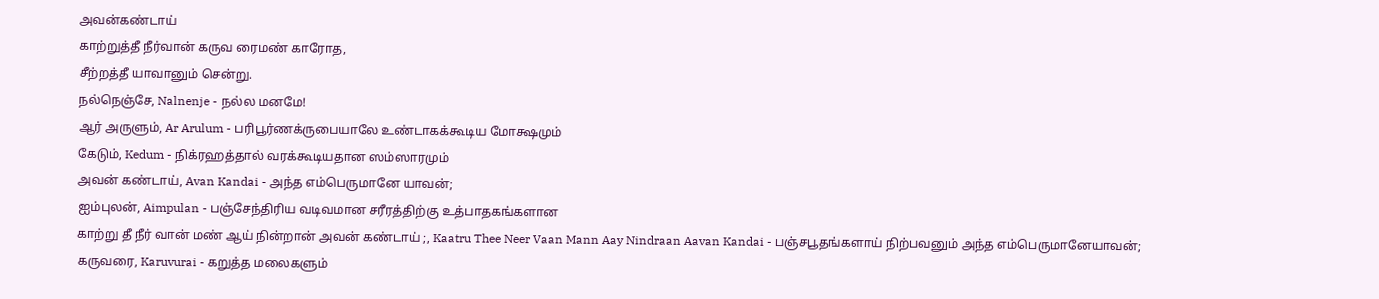அவன்கண்டாய்
காற்றுத்தீ நீர்வான் கருவ ரைமண் காரோத,
சீற்றத்தீ யாவானும் சென்று.
நல்நெஞ்சே, Nalnenje - நல்ல மனமே!
ஆர் அருளும், Ar Arulum - பரிபூர்ணக்ருபையாலே உண்டாகக்கூடிய மோக்ஷமும்
கேடும், Kedum - நிக்ரஹத்தால் வரக்கூடியதான ஸம்ஸாரமும்
அவன் கண்டாய், Avan Kandai - அந்த எம்பெருமானே யாவன்;
ஐம்புலன், Aimpulan - பஞ்சேந்திரிய வடிவமான சரீரத்திற்கு உத்பாதகங்களான
காற்று தீ நீர் வான் மண் ஆய் நின்றான் அவன் கண்டாய் ;, Kaatru Thee Neer Vaan Mann Aay Nindraan Aavan Kandai - பஞ்சபூதங்களாய் நிற்பவனும் அந்த எம்பெருமானேயாவன்;
கருவரை, Karuvurai - கறுத்த மலைகளும்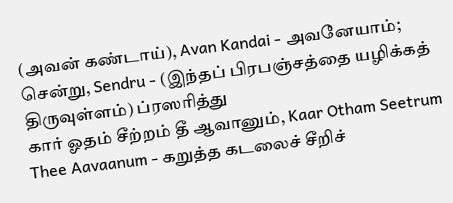(அவன் கண்டாய்), Avan Kandai - அவனேயாம்;
சென்று, Sendru - (இந்தப் பிரபஞ்சத்தை யழிக்கத் திருவுள்ளம்) ப்ரஸரித்து
கார் ஓதம் சீற்றம் தீ ஆவானும், Kaar Otham Seetrum Thee Aavaanum - கறுத்த கடலைச் சீறிச்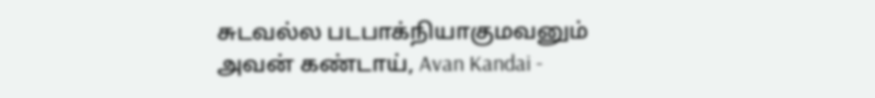சுடவல்ல படபாக்நியாகுமவனும்
அவன் கண்டாய், Avan Kandai -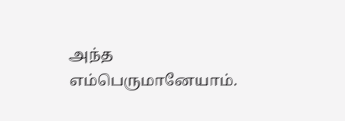அந்த எம்பெருமானேயாம்.